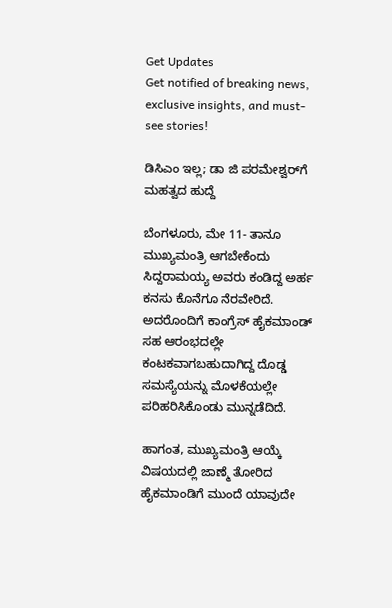Get Updates
Get notified of breaking news, exclusive insights, and must-see stories!

ಡಿಸಿಎಂ ಇಲ್ಲ; ಡಾ ಜಿ ಪರಮೇಶ್ವರ್‌ಗೆ ಮಹತ್ವದ ಹುದ್ದೆ

ಬೆಂಗಳೂರು, ಮೇ 11- ತಾನೂ ಮುಖ್ಯಮಂತ್ರಿ ಆಗಬೇಕೆಂದು ಸಿದ್ದರಾಮಯ್ಯ ಅವರು ಕಂಡಿದ್ದ ಅರ್ಹ ಕನಸು ಕೊನೆಗೂ ನೆರವೇರಿದೆ. ಅದರೊಂದಿಗೆ ಕಾಂಗ್ರೆಸ್ ಹೈಕಮಾಂಡ್ ಸಹ ಆರಂಭದಲ್ಲೇ ಕಂಟಕವಾಗಬಹುದಾಗಿದ್ದ ದೊಡ್ಡ ಸಮಸ್ಯೆಯನ್ನು ಮೊಳಕೆಯಲ್ಲೇ ಪರಿಹರಿಸಿಕೊಂಡು ಮುನ್ನಡೆದಿದೆ.

ಹಾಗಂತ, ಮುಖ್ಯಮಂತ್ರಿ ಆಯ್ಕೆ ವಿಷಯದಲ್ಲಿ ಜಾಣ್ಮೆ ತೋರಿದ ಹೈಕಮಾಂಡಿಗೆ ಮುಂದೆ ಯಾವುದೇ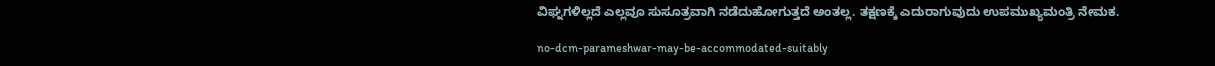ವಿಘ್ನಗಳಿಲ್ಲದೆ ಎಲ್ಲವೂ ಸುಸೂತ್ರವಾಗಿ ನಡೆದುಹೋಗುತ್ತದೆ ಅಂತಲ್ಲ. ತಕ್ಷಣಕ್ಕೆ ಎದುರಾಗುವುದು ಉಪಮುಖ್ಯಮಂತ್ರಿ ನೇಮಕ.

no-dcm-parameshwar-may-be-accommodated-suitably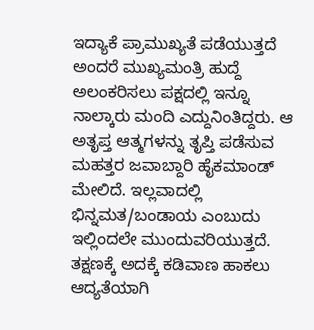ಇದ್ಯಾಕೆ ಪ್ರಾಮುಖ್ಯತೆ ಪಡೆಯುತ್ತದೆ ಅಂದರೆ ಮುಖ್ಯಮಂತ್ರಿ ಹುದ್ದೆ ಅಲಂಕರಿಸಲು ಪಕ್ಷದಲ್ಲಿ ಇನ್ನೂ ನಾಲ್ಕಾರು ಮಂದಿ ಎದ್ದುನಿಂತಿದ್ದರು. ಆ ಅತೃಪ್ತ ಆತ್ಮಗಳನ್ನು ತೃಪ್ತಿ ಪಡೆಸುವ ಮಹತ್ತರ ಜವಾಬ್ದಾರಿ ಹೈಕಮಾಂಡ್ ಮೇಲಿದೆ. ಇಲ್ಲವಾದಲ್ಲಿ ಭಿನ್ನಮತ/ಬಂಡಾಯ ಎಂಬುದು ಇಲ್ಲಿಂದಲೇ ಮುಂದುವರಿಯುತ್ತದೆ. ತಕ್ಷಣಕ್ಕೆ ಅದಕ್ಕೆ ಕಡಿವಾಣ ಹಾಕಲು ಆದ್ಯತೆಯಾಗಿ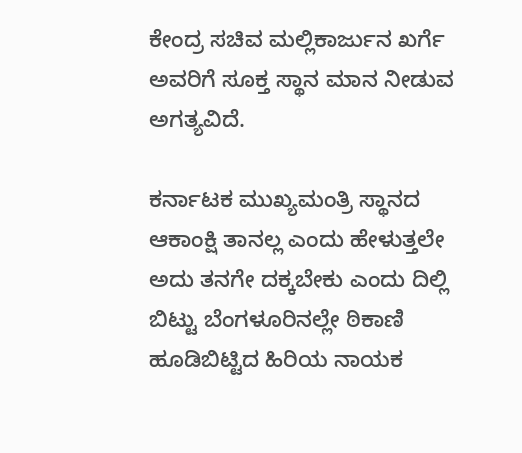ಕೇಂದ್ರ ಸಚಿವ ಮಲ್ಲಿಕಾರ್ಜುನ ಖರ್ಗೆ ಅವರಿಗೆ ಸೂಕ್ತ ಸ್ಥಾನ ಮಾನ ನೀಡುವ ಅಗತ್ಯವಿದೆ.

ಕರ್ನಾಟಕ ಮುಖ್ಯಮಂತ್ರಿ ಸ್ಥಾನದ ಆಕಾಂಕ್ಷಿ ತಾನಲ್ಲ ಎಂದು ಹೇಳುತ್ತಲೇ ಅದು ತನಗೇ ದಕ್ಕಬೇಕು ಎಂದು ದಿಲ್ಲಿ ಬಿಟ್ಟು ಬೆಂಗಳೂರಿನಲ್ಲೇ ಠಿಕಾಣಿ ಹೂಡಿಬಿಟ್ಟಿದ ಹಿರಿಯ ನಾಯಕ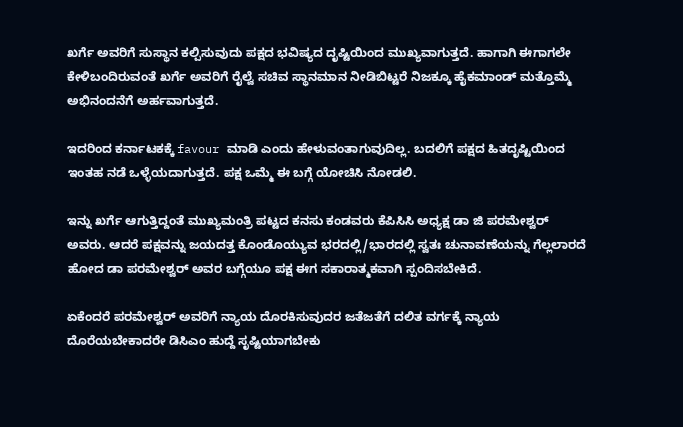ಖರ್ಗೆ ಅವರಿಗೆ ಸುಸ್ಥಾನ ಕಲ್ಪಿಸುವುದು ಪಕ್ಷದ ಭವಿಷ್ಯದ ದೃಷ್ಟಿಯಿಂದ ಮುಖ್ಯವಾಗುತ್ತದೆ. ಹಾಗಾಗಿ ಈಗಾಗಲೇ ಕೇಳಿಬಂದಿರುವಂತೆ ಖರ್ಗೆ ಅವರಿಗೆ ರೈಲ್ವೆ ಸಚಿವ ಸ್ಥಾನಮಾನ ನೀಡಿಬಿಟ್ಟರೆ ನಿಜಕ್ಕೂ ಹೈಕಮಾಂಡ್ ಮತ್ತೊಮ್ಮೆ ಅಭಿನಂದನೆಗೆ ಅರ್ಹವಾಗುತ್ತದೆ.

ಇದರಿಂದ ಕರ್ನಾಟಕಕ್ಕೆ favour ಮಾಡಿ ಎಂದು ಹೇಳುವಂತಾಗುವುದಿಲ್ಲ. ಬದಲಿಗೆ ಪಕ್ಷದ ಹಿತದೃಷ್ಟಿಯಿಂದ ಇಂತಹ ನಡೆ ಒಳ್ಳೆಯದಾಗುತ್ತದೆ. ಪಕ್ಷ ಒಮ್ಮೆ ಈ ಬಗ್ಗೆ ಯೋಚಿಸಿ ನೋಡಲಿ.

ಇನ್ನು ಖರ್ಗೆ ಆಗುತ್ತಿದ್ದಂತೆ ಮುಖ್ಯಮಂತ್ರಿ ಪಟ್ಟದ ಕನಸು ಕಂಡವರು ಕೆಪಿಸಿಸಿ ಅಧ್ಯಕ್ಷ ಡಾ ಜಿ ಪರಮೇಶ್ವರ್‌ ಅವರು. ಆದರೆ ಪಕ್ಷವನ್ನು ಜಯದತ್ತ ಕೊಂಡೊಯ್ಯುವ ಭರದಲ್ಲಿ/ಭಾರದಲ್ಲಿ ಸ್ವತಃ ಚುನಾವಣೆಯನ್ನು ಗೆಲ್ಲಲಾರದೆ ಹೋದ ಡಾ ಪರಮೇಶ್ವರ್‌ ಅವರ ಬಗ್ಗೆಯೂ ಪಕ್ಷ ಈಗ ಸಕಾರಾತ್ಮಕವಾಗಿ ಸ್ಪಂದಿಸಬೇಕಿದೆ.

ಏಕೆಂದರೆ ಪರಮೇಶ್ವರ್‌ ಅವರಿಗೆ ನ್ಯಾಯ ದೊರಕಿಸುವುದರ ಜತೆಜತೆಗೆ ದಲಿತ ವರ್ಗಕ್ಕೆ ನ್ಯಾಯ ದೊರೆಯಬೇಕಾದರೇ ಡಿಸಿಎಂ ಹುದ್ದೆ ಸೃಷ್ಟಿಯಾಗಬೇಕು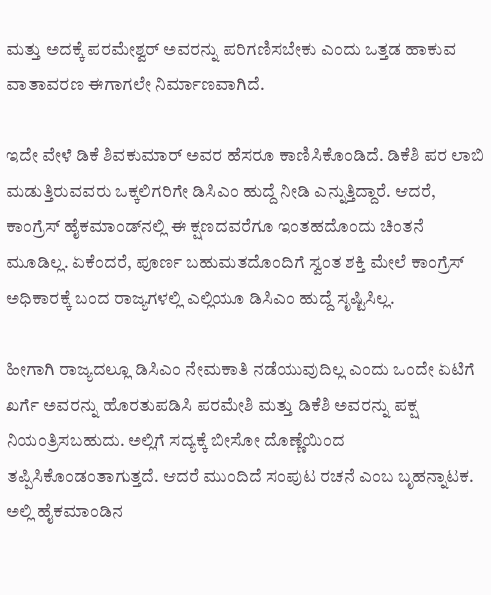ಮತ್ತು ಅದಕ್ಕೆ ಪರಮೇಶ್ವರ್‌ ಅವರನ್ನು ಪರಿಗಣಿಸಬೇಕು ಎಂದು ಒತ್ತಡ ಹಾಕುವ ವಾತಾವರಣ ಈಗಾಗಲೇ ನಿರ್ಮಾಣವಾಗಿದೆ.

ಇದೇ ವೇಳೆ ಡಿಕೆ ಶಿವಕುಮಾರ್‌ ಅವರ ಹೆಸರೂ ಕಾಣಿಸಿಕೊಂಡಿದೆ. ಡಿಕೆಶಿ ಪರ ಲಾಬಿ ಮಡುತ್ತಿರುವವರು ಒಕ್ಕಲಿಗರಿಗೇ ಡಿಸಿಎಂ ಹುದ್ದೆ ನೀಡಿ ಎನ್ನುತ್ತಿದ್ದಾರೆ. ಆದರೆ, ಕಾಂಗ್ರೆಸ್‌ ಹೈಕಮಾಂಡ್‌ನ‌ಲ್ಲಿ ಈ ಕ್ಷಣದವರೆಗೂ ಇಂತಹದೊಂದು ಚಿಂತನೆ ಮೂಡಿಲ್ಲ. ಏಕೆಂದರೆ, ಪೂರ್ಣ ಬಹುಮತದೊಂದಿಗೆ ಸ್ವಂತ ಶಕ್ತಿ ಮೇಲೆ ಕಾಂಗ್ರೆಸ್‌ ಅಧಿಕಾರಕ್ಕೆ ಬಂದ ರಾಜ್ಯಗಳಲ್ಲಿ ಎಲ್ಲಿಯೂ ಡಿಸಿಎಂ ಹುದ್ದೆ ಸೃಷ್ಟಿಸಿಲ್ಲ.

ಹೀಗಾಗಿ ರಾಜ್ಯದಲ್ಲೂ ಡಿಸಿಎಂ ನೇಮಕಾತಿ ನಡೆಯುವುದಿಲ್ಲ ಎಂದು ಒಂದೇ ಏಟಿಗೆ ಖರ್ಗೆ ಅವರನ್ನು ಹೊರತುಪಡಿಸಿ ಪರಮೇಶಿ ಮತ್ತು ಡಿಕೆಶಿ ಅವರನ್ನು ಪಕ್ಷ ನಿಯಂತ್ರಿಸಬಹುದು. ಅಲ್ಲಿಗೆ ಸದ್ಯಕ್ಕೆ ಬೀಸೋ ದೊಣ್ಣೆಯಿಂದ ತಪ್ಪಿಸಿಕೊಂಡಂತಾಗುತ್ತದೆ. ಆದರೆ ಮುಂದಿದೆ ಸಂಪುಟ ರಚನೆ ಎಂಬ ಬೃಹನ್ನಾಟಕ. ಅಲ್ಲಿ ಹೈಕಮಾಂಡಿನ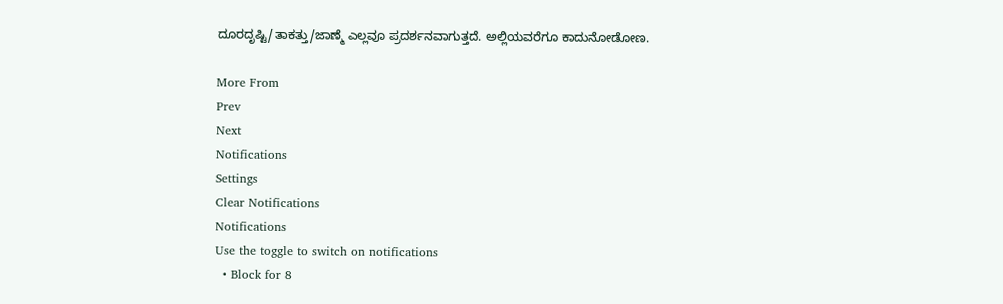ದೂರದೃಷ್ಟಿ/ತಾಕತ್ತು/ಜಾಣ್ಮೆ ಎಲ್ಲವೂ ಪ್ರದರ್ಶನವಾಗುತ್ತದೆ. ಅಲ್ಲಿಯವರೆಗೂ ಕಾದುನೋಡೋಣ.

More From
Prev
Next
Notifications
Settings
Clear Notifications
Notifications
Use the toggle to switch on notifications
  • Block for 8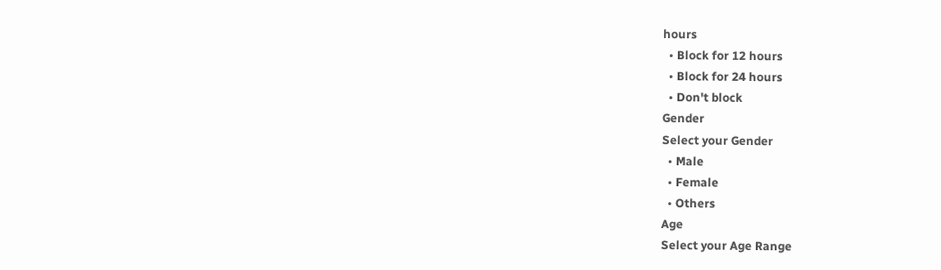hours
  • Block for 12 hours
  • Block for 24 hours
  • Don't block
Gender
Select your Gender
  • Male
  • Female
  • Others
Age
Select your Age Range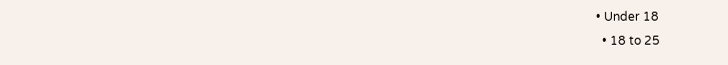• Under 18
  • 18 to 25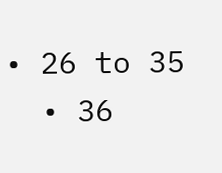• 26 to 35
  • 36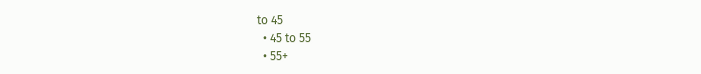to 45
  • 45 to 55
  • 55+